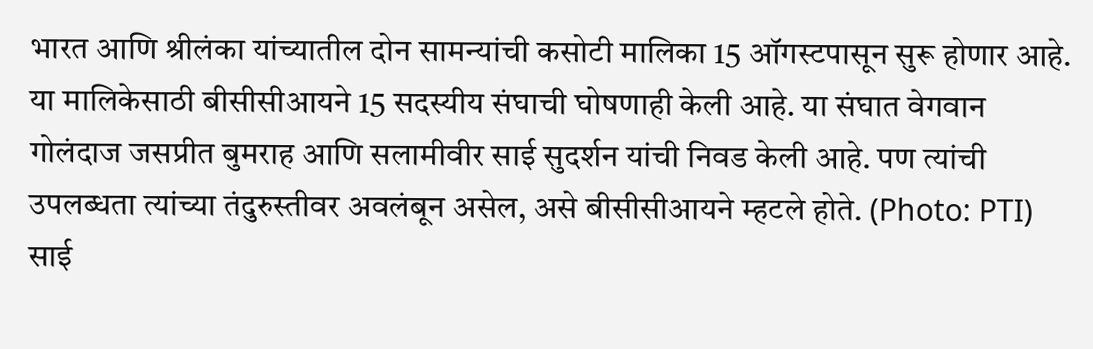भारत आणि श्रीलंका यांच्यातील दोन सामन्यांची कसोटी मालिका 15 ऑगस्टपासून सुरू होणार आहे. या मालिकेसाठी बीसीसीआयने 15 सदस्यीय संघाची घोषणाही केली आहे. या संघात वेगवान गोलंदाज जसप्रीत बुमराह आणि सलामीवीर साई सुदर्शन यांची निवड केली आहे. पण त्यांची उपलब्धता त्यांच्या तंदुरुस्तीवर अवलंबून असेल, असे बीसीसीआयने म्हटले होते. (Photo: PTI)
साई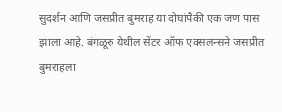सुदर्शन आणि जसप्रीत बुमराह या दोघांपैकी एक जण पास झाला आहे. बंगळूरु येथील सेंटर ऑफ एक्सलन्सने जसप्रीत बुमराहला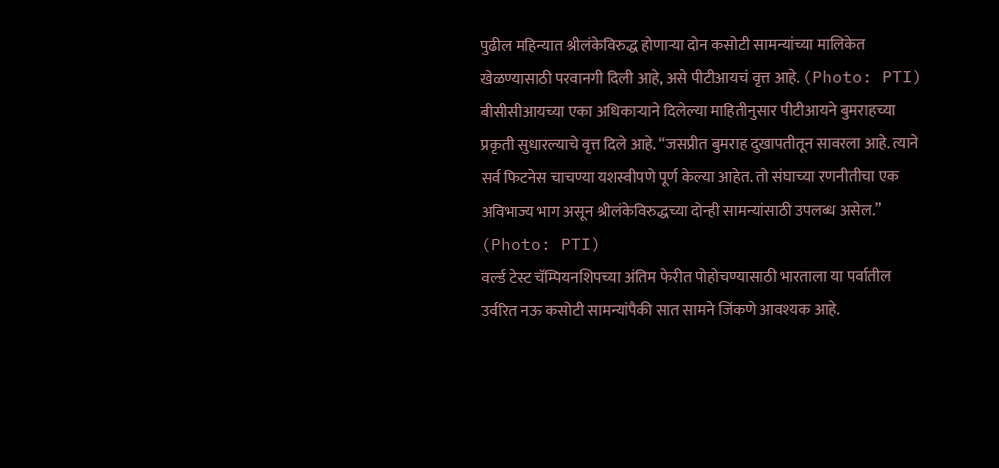पुढील महिन्यात श्रीलंकेविरुद्ध होणाऱ्या दोन कसोटी सामन्यांच्या मालिकेत खेळण्यासाठी परवानगी दिली आहे, असे पीटीआयचं वृत्त आहे. (Photo: PTI)
बीसीसीआयच्या एका अधिकाऱ्याने दिलेल्या माहितीनुसार पीटीआयने बुमराहच्या प्रकृती सुधारल्याचे वृत्त दिले आहे. “जसप्रीत बुमराह दुखापतीतून सावरला आहे. त्याने सर्व फिटनेस चाचण्या यशस्वीपणे पूर्ण केल्या आहेत. तो संघाच्या रणनीतीचा एक अविभाज्य भाग असून श्रीलंकेविरुद्धच्या दोन्ही सामन्यांसाठी उपलब्ध असेल.” (Photo: PTI)
वर्ल्ड टेस्ट चॅम्पियनशिपच्या अंतिम फेरीत पोहोचण्यासाठी भारताला या पर्वातील उर्वरित नऊ कसोटी सामन्यांपैकी सात सामने जिंकणे आवश्यक आहे.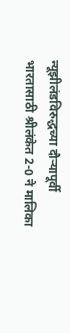न्यूझीलंडविरुद्धच्या दौऱ्यापूर्वी भारतासाठी श्रीलंकेत 2-0 ने मालिका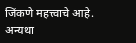जिंकणे महत्त्वाचे आहे. अन्यथा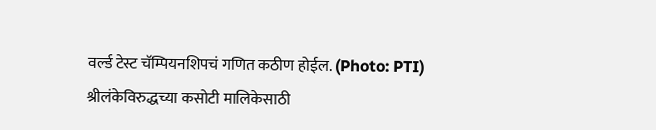वर्ल्ड टेस्ट चॅम्पियनशिपचं गणित कठीण होईल. (Photo: PTI)
श्रीलंकेविरुद्धच्या कसोटी मालिकेसाठी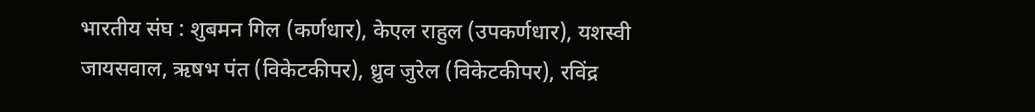भारतीय संघ : शुबमन गिल (कर्णधार), केएल राहुल (उपकर्णधार), यशस्वी जायसवाल, ऋषभ पंत (विकेटकीपर), ध्रुव जुरेल (विकेटकीपर), रविंद्र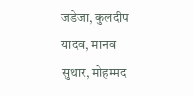जडेजा, कुलदीप यादव, मानव सुथार, मोहम्मद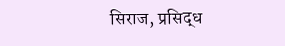सिराज, प्रसिद्ध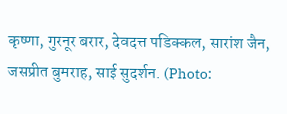कृष्णा, गुरनूर बरार, देवदत्त पडिक्कल, सारांश जैन, जसप्रीत बुमराह, साई सुदर्शन. (Photo: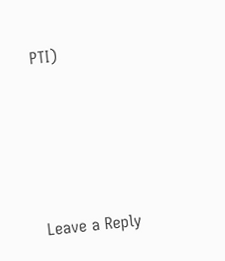PTI)




Leave a Reply